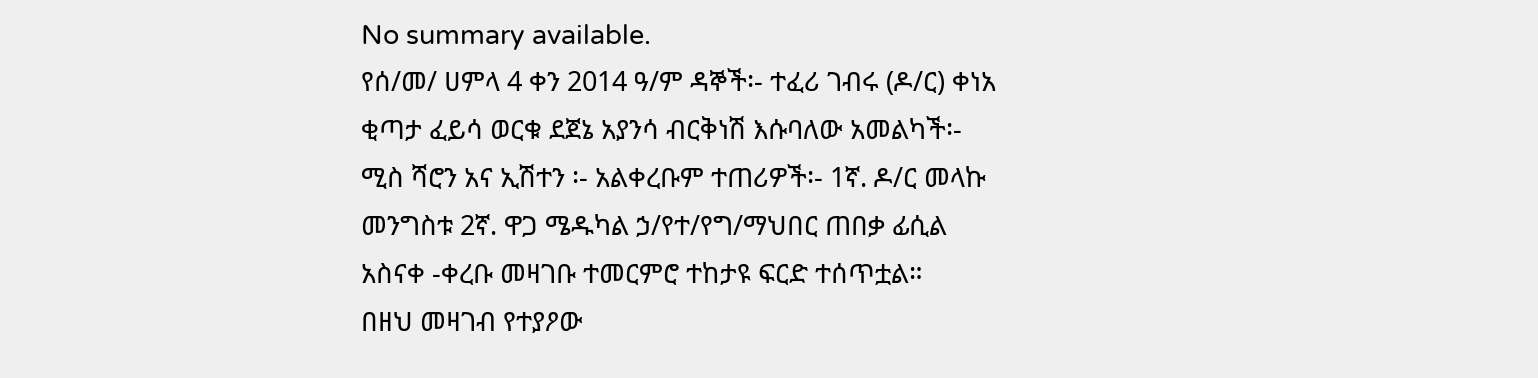No summary available.
የሰ/መ/ ሀምላ 4 ቀን 2014 ዓ/ም ዳኞች፡- ተፈሪ ገብሩ (ዶ/ር) ቀነአ ቂጣታ ፈይሳ ወርቁ ደጀኔ አያንሳ ብርቅነሽ እሱባለው አመልካች፡- ሚስ ሻሮን አና ኢሽተን ፡- አልቀረቡም ተጠሪዎች፡- 1ኛ. ዶ/ር መላኩ መንግስቱ 2ኛ. ዋጋ ሜዱካል ኃ/የተ/የግ/ማህበር ጠበቃ ፊሲል አስናቀ -ቀረቡ መዛገቡ ተመርምሮ ተከታዩ ፍርድ ተሰጥቷል።
በዘህ መዛገብ የተያዖው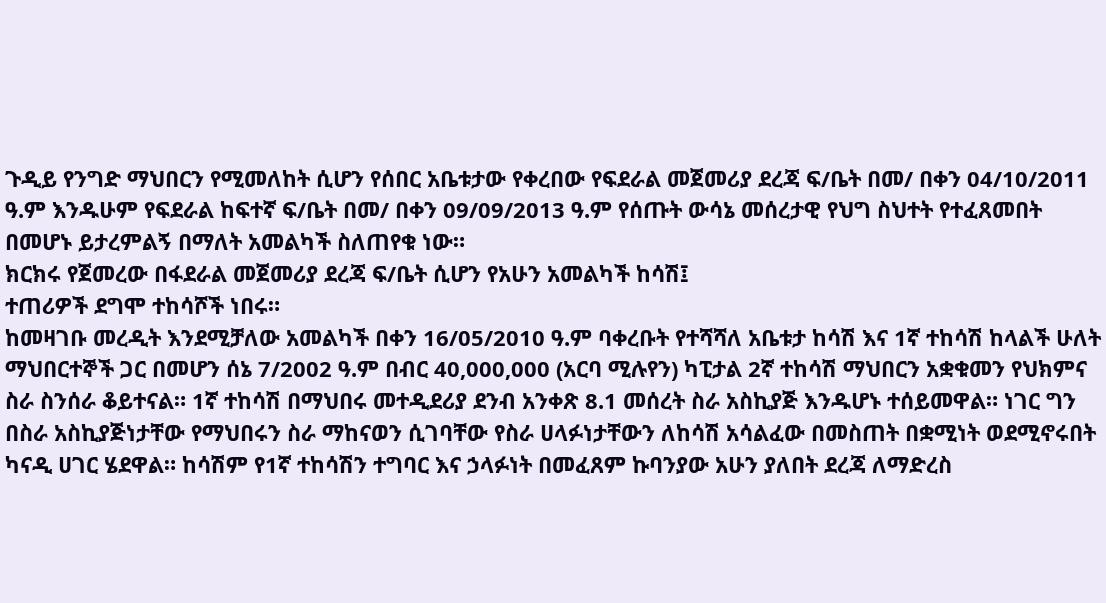ጉዲይ የንግድ ማህበርን የሚመለከት ሲሆን የሰበር አቤቱታው የቀረበው የፍደራል መጀመሪያ ደረጃ ፍ/ቤት በመ/ በቀን 04/10/2011 ዓ.ም እንዱሁም የፍደራል ከፍተኛ ፍ/ቤት በመ/ በቀን 09/09/2013 ዓ.ም የሰጡት ውሳኔ መሰረታዊ የህግ ስህተት የተፈጸመበት በመሆኑ ይታረምልኝ በማለት አመልካች ስለጠየቁ ነው።
ክርክሩ የጀመረው በፋደራል መጀመሪያ ደረጃ ፍ/ቤት ሲሆን የአሁን አመልካች ከሳሽ፤
ተጠሪዎች ደግሞ ተከሳሾች ነበሩ።
ከመዛገቡ መረዲት እንደሚቻለው አመልካች በቀን 16/05/2010 ዓ.ም ባቀረቡት የተሻሻለ አቤቱታ ከሳሽ እና 1ኛ ተከሳሽ ከላልች ሁለት ማህበርተኞች ጋር በመሆን ሰኔ 7/2002 ዓ.ም በብር 40,000,000 (አርባ ሚሉየን) ካፒታል 2ኛ ተከሳሽ ማህበርን አቋቁመን የህክምና ስራ ስንሰራ ቆይተናል። 1ኛ ተከሳሽ በማህበሩ መተዲደሪያ ደንብ አንቀጽ 8.1 መሰረት ስራ አስኪያጅ እንዱሆኑ ተሰይመዋል። ነገር ግን በስራ አስኪያጅነታቸው የማህበሩን ስራ ማከናወን ሲገባቸው የስራ ሀላፉነታቸውን ለከሳሽ አሳልፈው በመስጠት በቋሚነት ወደሚኖሩበት ካናዲ ሀገር ሄደዋል። ከሳሽም የ1ኛ ተከሳሽን ተግባር እና ኃላፉነት በመፈጸም ኩባንያው አሁን ያለበት ደረጃ ለማድረስ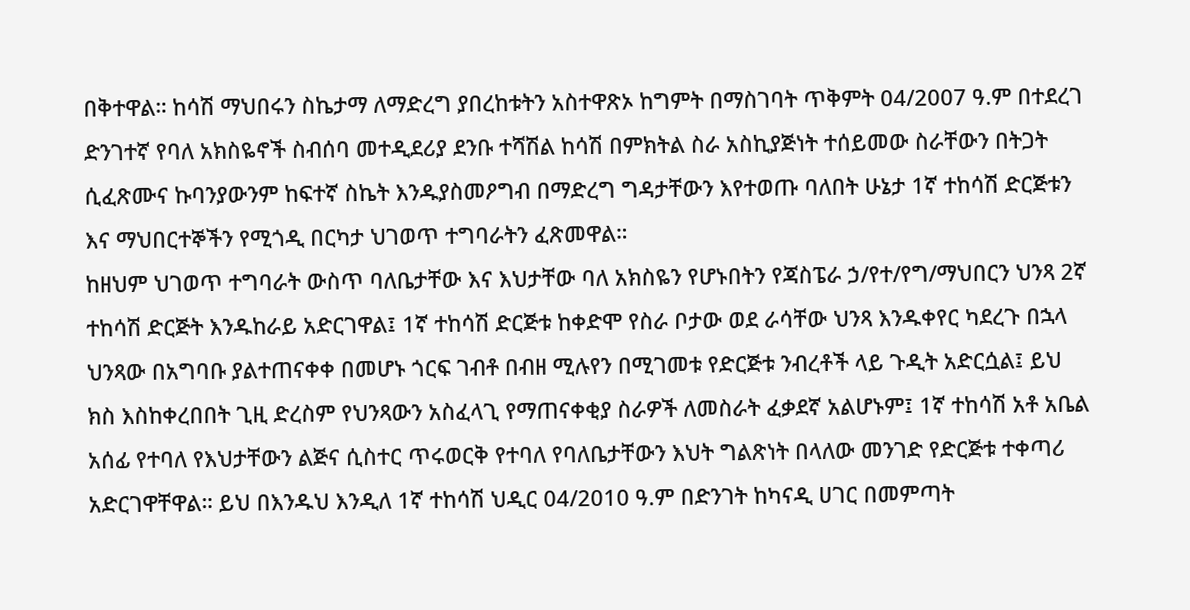በቅተዋል። ከሳሽ ማህበሩን ስኬታማ ለማድረግ ያበረከቱትን አስተዋጽኦ ከግምት በማስገባት ጥቅምት 04/2007 ዓ.ም በተደረገ ድንገተኛ የባለ አክስዬኖች ስብሰባ መተዲደሪያ ደንቡ ተሻሽል ከሳሽ በምክትል ስራ አስኪያጅነት ተሰይመው ስራቸውን በትጋት ሲፈጽሙና ኩባንያውንም ከፍተኛ ስኬት እንዱያስመዖግብ በማድረግ ግዳታቸውን እየተወጡ ባለበት ሁኔታ 1ኛ ተከሳሽ ድርጅቱን እና ማህበርተኞችን የሚጎዲ በርካታ ህገወጥ ተግባራትን ፈጽመዋል።
ከዘህም ህገወጥ ተግባራት ውስጥ ባለቤታቸው እና እህታቸው ባለ አክስዬን የሆኑበትን የጃስፔራ ኃ/የተ/የግ/ማህበርን ህንጻ 2ኛ ተከሳሽ ድርጅት እንዱከራይ አድርገዋል፤ 1ኛ ተከሳሽ ድርጅቱ ከቀድሞ የስራ ቦታው ወደ ራሳቸው ህንጻ እንዱቀየር ካደረጉ በኋላ ህንጻው በአግባቡ ያልተጠናቀቀ በመሆኑ ጎርፍ ገብቶ በብዘ ሚሉየን በሚገመቱ የድርጅቱ ንብረቶች ላይ ጉዲት አድርሷል፤ ይህ ክስ እስከቀረበበት ጊዚ ድረስም የህንጻውን አስፈላጊ የማጠናቀቂያ ስራዎች ለመስራት ፈቃደኛ አልሆኑም፤ 1ኛ ተከሳሽ አቶ አቤል አሰፊ የተባለ የእህታቸውን ልጅና ሲስተር ጥሩወርቅ የተባለ የባለቤታቸውን እህት ግልጽነት በላለው መንገድ የድርጅቱ ተቀጣሪ አድርገዋቸዋል። ይህ በእንዱህ እንዲለ 1ኛ ተከሳሽ ህዲር 04/2010 ዓ.ም በድንገት ከካናዲ ሀገር በመምጣት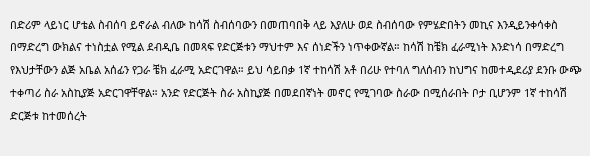በድሪም ላይነር ሆቴል ስብሰባ ይኖራል ብለው ከሳሽ ስብሰባውን በመጠባበቅ ላይ እያለሁ ወደ ስብሰባው የምሄድበትን መኪና እንዲይንቀሳቀስ በማድረግ ውክልና ተነስቷል የሚል ደብዲቤ በመጻፍ የድርጅቱን ማህተም እና ሰነድችን ነጥቀውኛል። ከሳሽ ከቼክ ፈራሚነት እንድነሳ በማድረግ የእህታቸውን ልጅ አቤል አሰፊን የጋራ ቼክ ፈራሚ አድርገዋል። ይህ ሳይበቃ 1ኛ ተከሳሽ አቶ በሪሁ የተባለ ግለሰብን ከህግና ከመተዲደሪያ ደንቡ ውጭ ተቀጣሪ ስራ አስኪያጅ አድርገዋቸዋል። አንድ የድርጅት ስራ አስኪያጅ በመደበኛነት መኖር የሚገባው ስራው በሚሰራበት ቦታ ቢሆንም 1ኛ ተከሳሽ ድርጅቱ ከተመሰረት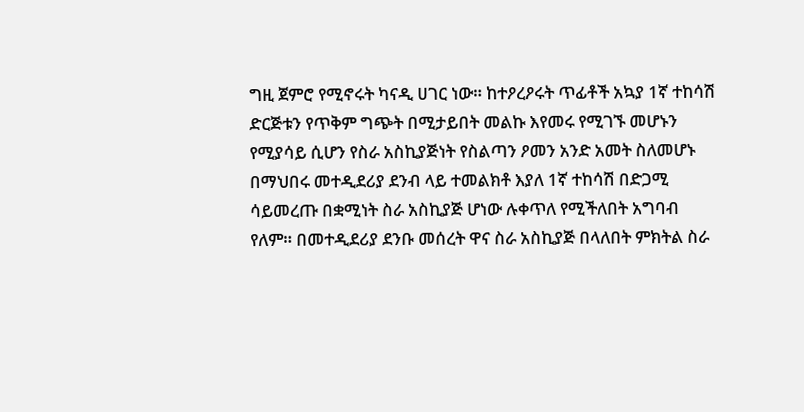ግዚ ጀምሮ የሚኖሩት ካናዲ ሀገር ነው። ከተዖረዖሩት ጥፊቶች አኳያ 1ኛ ተከሳሽ ድርጅቱን የጥቅም ግጭት በሚታይበት መልኩ እየመሩ የሚገኙ መሆኑን የሚያሳይ ሲሆን የስራ አስኪያጅነት የስልጣን ዖመን አንድ አመት ስለመሆኑ በማህበሩ መተዲደሪያ ደንብ ላይ ተመልክቶ እያለ 1ኛ ተከሳሽ በድጋሚ ሳይመረጡ በቋሚነት ስራ አስኪያጅ ሆነው ሉቀጥለ የሚችለበት አግባብ የለም። በመተዲደሪያ ደንቡ መሰረት ዋና ስራ አስኪያጅ በላለበት ምክትል ስራ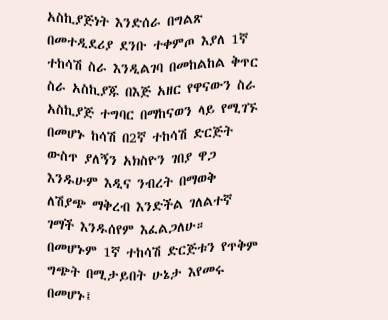አስኪያጅነት እንድሰራ በግልጽ በመተዲደሪያ ደንቡ ተቀምጦ እያለ 1ኛ ተከሳሽ ስራ እንዲልገባ በመከልከል ቅጥር ስራ አስኪያጁ በእጅ አዘር የዋናውን ስራ አስኪያጅ ተግባር በማከናወን ላይ የሚገኙ በመሆኑ ከሳሽ በ2ኛ ተከሳሽ ድርጅት ውስጥ ያለኝን አክስዮን ገበያ ዋጋ እንዱሁም እዲና ንብረት በማወቅ ለሽያጭ ማቅረብ እንድችል ገለልተኛ ገማች እንዱሰየም እፈልጋለሁ። በመሆኑም 1ኛ ተከሳሽ ድርጅቱን የጥቅም ግጭት በሚታይበት ሁኔታ እየመሩ በመሆኑ፤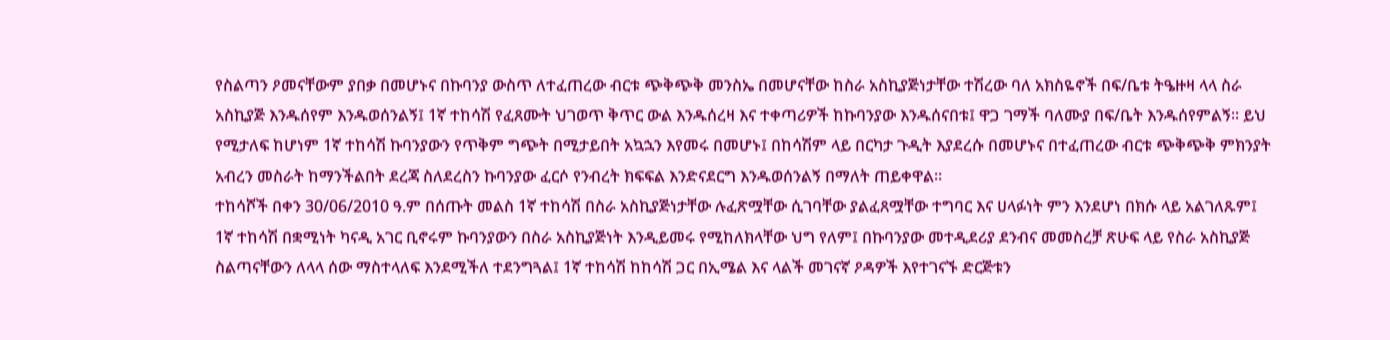የስልጣን ዖመናቸውም ያበቃ በመሆኑና በኩባንያ ውስጥ ለተፈጠረው ብርቱ ጭቅጭቅ መንስኤ በመሆናቸው ከስራ አስኪያጅነታቸው ተሽረው ባለ አክስዬኖች በፍ/ቤቱ ትዔዙዛ ላላ ስራ አስኪያጅ እንዱሰየም እንዱወሰንልኝ፤ 1ኛ ተከሳሽ የፈጸሙት ህገወጥ ቅጥር ውል እንዱሰረዛ እና ተቀጣሪዎች ከኩባንያው እንዱሰናበቱ፤ ዋጋ ገማች ባለሙያ በፍ/ቤት እንዱሰየምልኝ። ይህ የሚታለፍ ከሆነም 1ኛ ተከሳሽ ኩባንያውን የጥቅም ግጭት በሚታይበት አኳኋን እየመሩ በመሆኑ፤ በከሳሽም ላይ በርካታ ጉዲት እያደረሱ በመሆኑና በተፈጠረው ብርቱ ጭቅጭቅ ምክንያት አብረን መስራት ከማንችልበት ደረጃ ስለደረስን ኩባንያው ፈርሶ የንብረት ክፍፍል እንድናደርግ እንዱወሰንልኝ በማለት ጠይቀዋል።
ተከሳሾች በቀን 30/06/2010 ዓ.ም በሰጡት መልስ 1ኛ ተከሳሽ በስራ አስኪያጅነታቸው ሉፈጽሟቸው ሲገባቸው ያልፈጸሟቸው ተግባር እና ሀላፉነት ምን እንደሆነ በክሱ ላይ አልገለጹም፤ 1ኛ ተከሳሽ በቋሚነት ካናዲ አገር ቢኖሩም ኩባንያውን በስራ አስኪያጅነት እንዲይመሩ የሚከለክላቸው ህግ የለም፤ በኩባንያው መተዲደሪያ ደንብና መመስረቻ ጽሁፍ ላይ የስራ አስኪያጅ ስልጣናቸውን ለላላ ሰው ማስተላለፍ እንደሚችለ ተደንግጓል፤ 1ኛ ተከሳሽ ከከሳሽ ጋር በኢሜል እና ላልች መገናኛ ዖዳዎች እየተገናኙ ድርጅቱን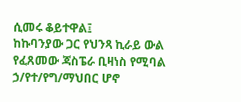ሲመሩ ቆይተዋል፤
ከኩባንያው ጋር የህንጻ ኪራይ ውል የፈጸመው ጃስፔራ ቢዛነስ የሚባል ኃ/የተ/የግ/ማህበር ሆኖ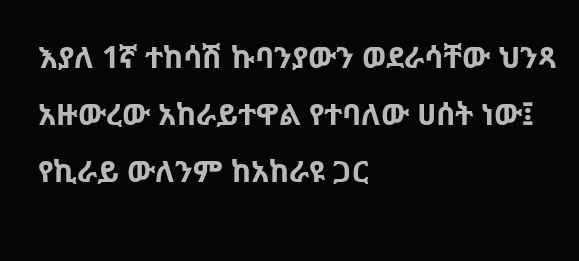እያለ 1ኛ ተከሳሽ ኩባንያውን ወደራሳቸው ህንጻ አዙውረው አከራይተዋል የተባለው ሀሰት ነው፤
የኪራይ ውለንም ከአከራዩ ጋር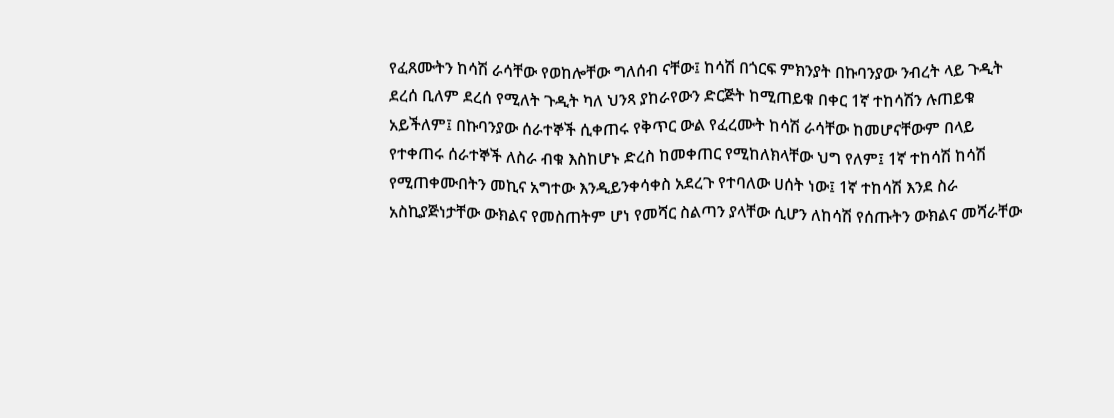የፈጸሙትን ከሳሽ ራሳቸው የወከሎቸው ግለሰብ ናቸው፤ ከሳሽ በጎርፍ ምክንያት በኩባንያው ንብረት ላይ ጉዲት ደረሰ ቢለም ደረሰ የሚለት ጉዲት ካለ ህንጻ ያከራየውን ድርጅት ከሚጠይቁ በቀር 1ኛ ተከሳሽን ሉጠይቁ አይችለም፤ በኩባንያው ሰራተኞች ሲቀጠሩ የቅጥር ውል የፈረሙት ከሳሽ ራሳቸው ከመሆናቸውም በላይ የተቀጠሩ ሰራተኞች ለስራ ብቁ እስከሆኑ ድረስ ከመቀጠር የሚከለክላቸው ህግ የለም፤ 1ኛ ተከሳሽ ከሳሽ የሚጠቀሙበትን መኪና አግተው እንዲይንቀሳቀስ አደረጉ የተባለው ሀሰት ነው፤ 1ኛ ተከሳሽ እንደ ስራ አስኪያጅነታቸው ውክልና የመስጠትም ሆነ የመሻር ስልጣን ያላቸው ሲሆን ለከሳሽ የሰጡትን ውክልና መሻራቸው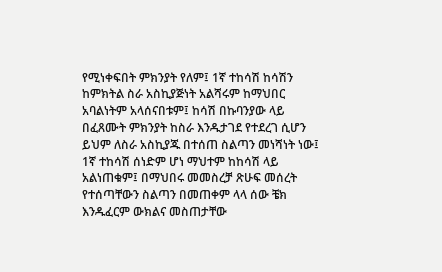የሚነቀፍበት ምክንያት የለም፤ 1ኛ ተከሳሽ ከሳሽን ከምክትል ስራ አስኪያጅነት አልሻሩም ከማህበር አባልነትም አላሰናበቱም፤ ከሳሽ በኩባንያው ላይ በፈጸሙት ምክንያት ከስራ እንዱታገደ የተደረገ ሲሆን ይህም ለስራ አስኪያጁ በተሰጠ ስልጣን መነሻነት ነው፤ 1ኛ ተከሳሽ ሰነድም ሆነ ማህተም ከከሳሽ ላይ አልነጠቁም፤ በማህበሩ መመስረቻ ጽሁፍ መሰረት የተሰጣቸውን ስልጣን በመጠቀም ላላ ሰው ቼክ እንዱፈርም ውክልና መስጠታቸው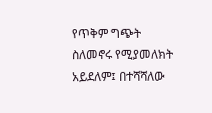የጥቅም ግጭት ስለመኖሩ የሚያመለክት አይደለም፤ በተሻሻለው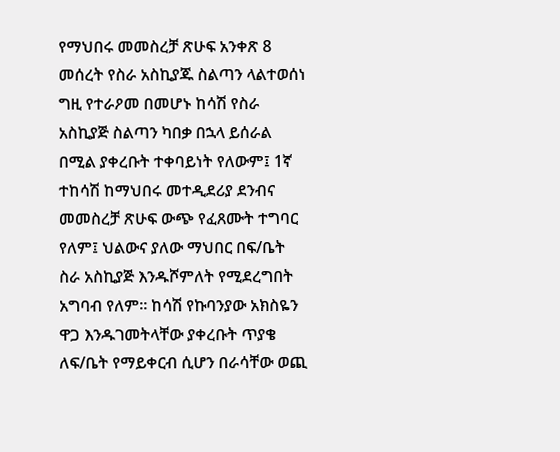የማህበሩ መመስረቻ ጽሁፍ አንቀጽ 8 መሰረት የስራ አስኪያጁ ስልጣን ላልተወሰነ ግዚ የተራዖመ በመሆኑ ከሳሽ የስራ አስኪያጅ ስልጣን ካበቃ በኋላ ይሰራል በሚል ያቀረቡት ተቀባይነት የለውም፤ 1ኛ ተከሳሽ ከማህበሩ መተዲደሪያ ደንብና መመስረቻ ጽሁፍ ውጭ የፈጸሙት ተግባር የለም፤ ህልውና ያለው ማህበር በፍ/ቤት ስራ አስኪያጅ እንዱሾምለት የሚደረግበት አግባብ የለም። ከሳሽ የኩባንያው አክስዬን ዋጋ እንዱገመትላቸው ያቀረቡት ጥያቄ ለፍ/ቤት የማይቀርብ ሲሆን በራሳቸው ወጪ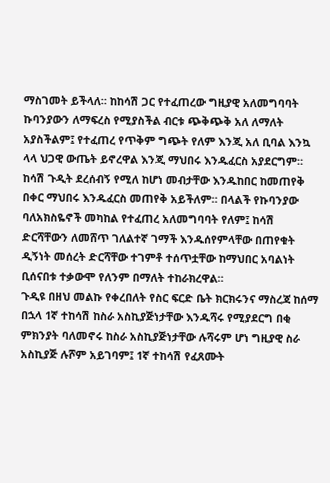ማስገመት ይችላለ። ከከሳሽ ጋር የተፈጠረው ግዚያዊ አለመግባባት ኩባንያውን ለማፍረስ የሚያስችል ብርቱ ጭቅጭቅ አለ ለማለት አያስችልም፤ የተፈጠረ የጥቅም ግጭት የለም እንጂ አለ ቢባል እንኳ ላላ ህጋዊ ውጤት ይኖረዋል እንጂ ማህበሩ እንዱፈርስ አያደርግም። ከሳሽ ጉዲት ደረሰብኝ የሚለ ከሆነ መብታቸው እንዱከበር ከመጠየቅ በቀር ማህበሩ እንዱፈርስ መጠየቅ አይችለም። በላልች የኩባንያው ባለአክስዬኖች መካከል የተፈጠረ አለመግባባት የለም፤ ከሳሽ ድርሻቸውን ለመሸጥ ገለልተኛ ገማች እንዱሰየምላቸው በጠየቁት ዲኝነት መሰረት ድርሻቸው ተገምቶ ተሰጥቷቸው ከማህበር አባልነት ቢሰናበቱ ተቃውሞ የለንም በማለት ተከራክረዋል።
ጉዲዩ በዘህ መልኩ የቀረበለት የስር ፍርድ ቤት ክርክሩንና ማስረጃ ከሰማ በኋላ 1ኛ ተከሳሽ ከስራ አስኪያጅነታቸው እንዱሻሩ የሚያደርግ በቂ ምክንያት ባለመኖሩ ከስራ አስኪያጅነታቸው ሉሻሩም ሆነ ግዚያዊ ስራ አስኪያጅ ሉሾም አይገባም፤ 1ኛ ተከሳሽ የፈጸሙት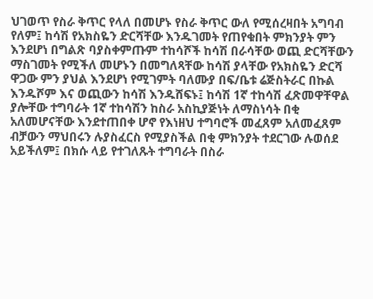ህገወጥ የስራ ቅጥር የላለ በመሆኑ የስራ ቅጥር ውለ የሚሰረዛበት አግባብ የለም፤ ከሳሽ የአክስዬን ድርሻቸው እንዱገመት የጠየቁበት ምክንያት ምን እንደሆነ በግልጽ ባያስቀምጡም ተከሳሾች ከሳሽ በራሳቸው ወጪ ድርሻቸውን ማስገመት የሚችለ መሆኑን በመግለጻቸው ከሳሽ ያላቸው የአክስዬን ድርሻ ዋጋው ምን ያህል እንደሆነ የሚገምት ባለሙያ በፍ/ቤቱ ሬጅስትራር በኩል እንዱሾም እና ወጪውን ከሳሽ እንዱሸፍኑ፤ ከሳሽ 1ኛ ተከሳሽ ፈጽመዋቸዋል ያሎቸው ተግባራት 1ኛ ተከሳሽን ከስራ አስኪያጅነት ለማስነሳት በቂ አለመሆናቸው እንደተጠበቀ ሆኖ የእነዘህ ተግባሮች መፈጸም አለመፈጸም ብቻውን ማህበሩን ሉያስፈርስ የሚያስችል በቂ ምክንያት ተደርገው ሉወሰደ አይችለም፤ በክሱ ላይ የተገለጹት ተግባራት በስራ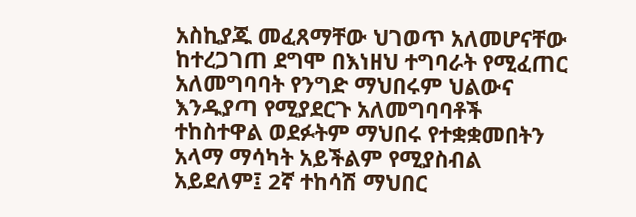አስኪያጁ መፈጸማቸው ህገወጥ አለመሆናቸው ከተረጋገጠ ደግሞ በእነዘህ ተግባራት የሚፈጠር አለመግባባት የንግድ ማህበሩም ህልውና እንዱያጣ የሚያደርጉ አለመግባባቶች ተከስተዋል ወደፉትም ማህበሩ የተቋቋመበትን አላማ ማሳካት አይችልም የሚያስብል አይደለም፤ 2ኛ ተከሳሽ ማህበር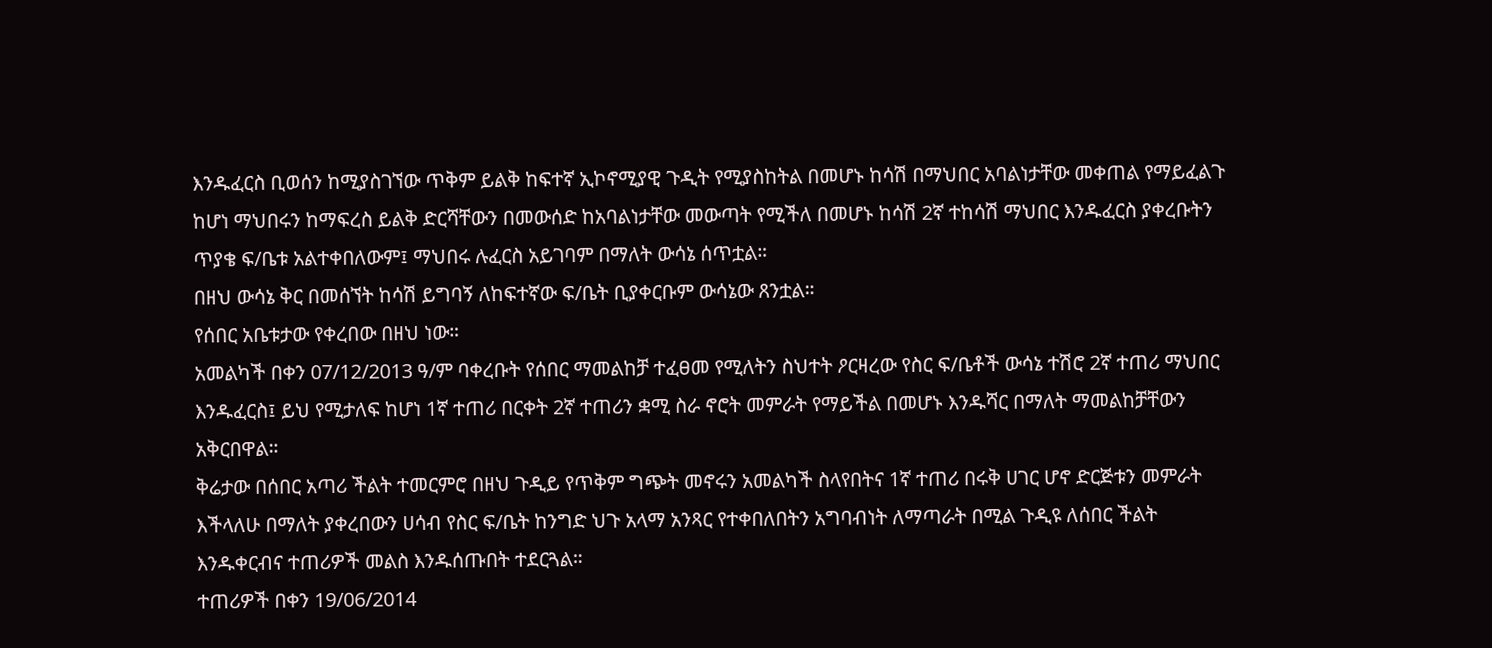እንዱፈርስ ቢወሰን ከሚያስገኘው ጥቅም ይልቅ ከፍተኛ ኢኮኖሚያዊ ጉዲት የሚያስከትል በመሆኑ ከሳሽ በማህበር አባልነታቸው መቀጠል የማይፈልጉ ከሆነ ማህበሩን ከማፍረስ ይልቅ ድርሻቸውን በመውሰድ ከአባልነታቸው መውጣት የሚችለ በመሆኑ ከሳሽ 2ኛ ተከሳሽ ማህበር እንዱፈርስ ያቀረቡትን ጥያቄ ፍ/ቤቱ አልተቀበለውም፤ ማህበሩ ሉፈርስ አይገባም በማለት ውሳኔ ሰጥቷል።
በዘህ ውሳኔ ቅር በመሰኘት ከሳሽ ይግባኝ ለከፍተኛው ፍ/ቤት ቢያቀርቡም ውሳኔው ጸንቷል።
የሰበር አቤቱታው የቀረበው በዘህ ነው።
አመልካች በቀን 07/12/2013 ዓ/ም ባቀረቡት የሰበር ማመልከቻ ተፈፀመ የሚለትን ስህተት ዖርዛረው የስር ፍ/ቤቶች ውሳኔ ተሽሮ 2ኛ ተጠሪ ማህበር እንዱፈርስ፤ ይህ የሚታለፍ ከሆነ 1ኛ ተጠሪ በርቀት 2ኛ ተጠሪን ቋሚ ስራ ኖሮት መምራት የማይችል በመሆኑ እንዱሻር በማለት ማመልከቻቸውን አቅርበዋል።
ቅሬታው በሰበር አጣሪ ችልት ተመርምሮ በዘህ ጉዲይ የጥቅም ግጭት መኖሩን አመልካች ስላየበትና 1ኛ ተጠሪ በሩቅ ሀገር ሆኖ ድርጅቱን መምራት እችላለሁ በማለት ያቀረበውን ሀሳብ የስር ፍ/ቤት ከንግድ ህጉ አላማ አንጻር የተቀበለበትን አግባብነት ለማጣራት በሚል ጉዲዩ ለሰበር ችልት እንዱቀርብና ተጠሪዎች መልስ እንዱሰጡበት ተደርጓል።
ተጠሪዎች በቀን 19/06/2014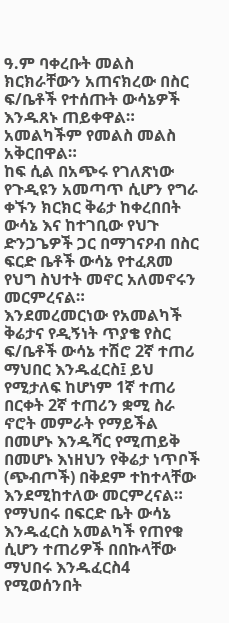ዓ.ም ባቀረቡት መልስ ክርክራቸውን አጠናክረው በስር ፍ/ቤቶች የተሰጡት ውሳኔዎች እንዱጸኑ ጠይቀዋል። አመልካችም የመልስ መልስ አቅርበዋል።
ከፍ ሲል በአጭሩ የገለጽነው የጉዲዩን አመጣጥ ሲሆን የግራ ቀኙን ክርክር ቅሬታ ከቀረበበት ውሳኔ እና ከተገቢው የህጉ ድንጋጌዎች ጋር በማገናዖብ በስር ፍርድ ቤቶች ውሳኔ የተፈጸመ የህግ ስህተት መኖር አለመኖሩን መርምረናል።
እንደመረመርነው የአመልካች ቅሬታና የዲኝነት ጥያቄ የስር ፍ/ቤቶች ውሳኔ ተሽሮ 2ኛ ተጠሪ ማህበር እንዱፈርስ፤ ይህ የሚታለፍ ከሆነም 1ኛ ተጠሪ በርቀት 2ኛ ተጠሪን ቋሚ ስራ ኖሮት መምራት የማይችል በመሆኑ እንዱሻር የሚጠይቅ በመሆኑ እነዘህን የቅሬታ ነጥቦች (ጭብጦች) በቅደም ተከተላቸው እንደሚከተለው መርምረናል።
የማህበሩ በፍርድ ቤት ውሳኔ እንዱፈርስ አመልካች የጠየቁ ሲሆን ተጠሪዎች በበኩላቸው ማህበሩ እንዱፈርስ4 የሚወሰንበት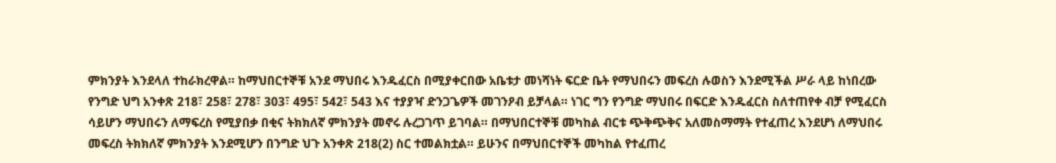ምክንያት እንደላለ ተከራክረዋል። ከማህበርተኞቹ አንደ ማህበሩ እንዱፈርስ በሚያቀርበው አቤቱታ መነሻነት ፍርድ ቤት የማህበሩን መፍረስ ሉወስን እንደሚችል ሥራ ላይ ከነበረው የንግድ ህግ አንቀጽ 218፣ 258፣ 278፣ 303፣ 495፣ 542፣ 543 እና ተያያዣ ድንጋጌዎች መገንዖብ ይቻላል። ነገር ግን የንግድ ማህበሩ በፍርድ እንዱፈርስ ስለተጠየቀ ብቻ የሚፈርስ ሳይሆን ማህበሩን ለማፍረስ የሚያበቃ በቂና ትክክለኛ ምክንያት መኖሩ ሉረጋገጥ ይገባል። በማህበርተኞቹ መካከል ብርቱ ጭቅጭቅና አለመስማማት የተፈጠረ እንደሆነ ለማህበሩ መፍረስ ትክክለኛ ምክንያት እንደሚሆን በንግድ ህጉ አንቀጽ 218(2) ስር ተመልክቷል። ይሁንና በማህበርተኞች መካከል የተፈጠረ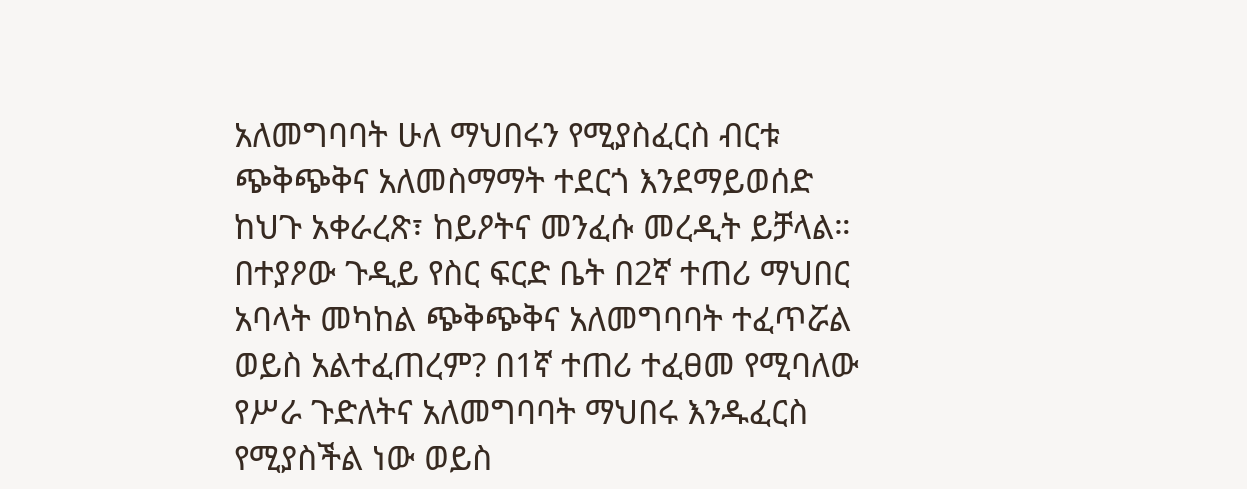አለመግባባት ሁለ ማህበሩን የሚያስፈርስ ብርቱ ጭቅጭቅና አለመስማማት ተደርጎ እንደማይወሰድ ከህጉ አቀራረጽ፣ ከይዖትና መንፈሱ መረዲት ይቻላል።
በተያዖው ጉዲይ የስር ፍርድ ቤት በ2ኛ ተጠሪ ማህበር አባላት መካከል ጭቅጭቅና አለመግባባት ተፈጥሯል ወይስ አልተፈጠረም? በ1ኛ ተጠሪ ተፈፀመ የሚባለው የሥራ ጉድለትና አለመግባባት ማህበሩ እንዱፈርስ የሚያስችል ነው ወይስ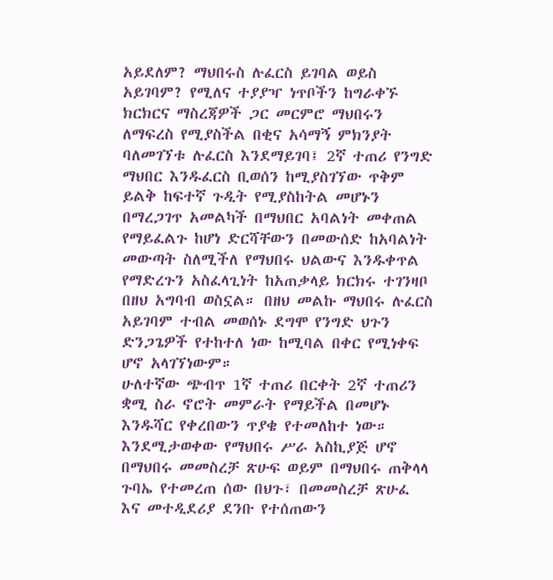አይደለም? ማህበሩስ ሉፈርስ ይገባል ወይስ አይገባም? የሚለና ተያያዣ ነጥቦችን ከግራቀኙ ክርክርና ማስረጃዎች ጋር መርምሮ ማህበሩን ለማፍረስ የሚያስችል በቂና አሳማኝ ምክንያት ባለመገኘቱ ሉፈርስ እንደማይገባ፤ 2ኛ ተጠሪ የንግድ ማህበር እንዱፈርስ ቢወሰን ከሚያስገኘው ጥቅም ይልቅ ከፍተኛ ጉዲት የሚያስከትል መሆኑን በማረጋገጥ አመልካች በማህበር አባልነት መቀጠል የማይፈልጉ ከሆነ ድርሻቸውን በመውሰድ ከአባልነት መውጣት ስለሚችለ የማህበሩ ህልውና እንዱቀጥል የማድረጉን አስፈላጊነት ከአጠቃላይ ክርክሩ ተገንዛቦ በዘህ አግባብ ወስኗል። በዘህ መልኩ ማህበሩ ሉፈርስ አይገባም ተብል መወሰኑ ደግሞ የንግድ ህጉን ድንጋጌዎች የተከተለ ነው ከሚባል በቀር የሚነቀፍ ሆኖ አላገኘነውም።
ሁለተኛው ጭብጥ 1ኛ ተጠሪ በርቀት 2ኛ ተጠሪን ቋሚ ስራ ኖሮት መምራት የማይችል በመሆኑ እንዱሻር የቀረበውን ጥያቄ የተመለከተ ነው። እንደሚታወቀው የማህበሩ ሥራ አስኪያጅ ሆኖ በማህበሩ መመስረቻ ጽሁፍ ወይም በማህበሩ ጠቅላላ ጉባኤ የተመረጠ ሰው በህጉ፣ በመመስረቻ ጽሁፈ እና መተዲደሪያ ደንቡ የተሰጠውን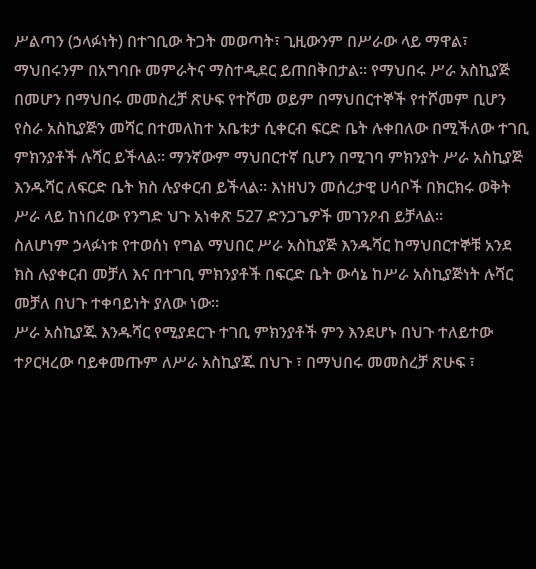ሥልጣን (ኃላፉነት) በተገቢው ትጋት መወጣት፣ ጊዚውንም በሥራው ላይ ማዋል፣ ማህበሩንም በአግባቡ መምራትና ማስተዲደር ይጠበቅበታል። የማህበሩ ሥራ አስኪያጅ በመሆን በማህበሩ መመስረቻ ጽሁፍ የተሾመ ወይም በማህበርተኞች የተሾመም ቢሆን የስራ አስኪያጅን መሻር በተመለከተ አቤቱታ ሲቀርብ ፍርድ ቤት ሉቀበለው በሚችለው ተገቢ ምክንያቶች ሉሻር ይችላል። ማንኛውም ማህበርተኛ ቢሆን በሚገባ ምክንያት ሥራ አስኪያጅ እንዱሻር ለፍርድ ቤት ክስ ሉያቀርብ ይችላል። እነዘህን መሰረታዊ ሀሳቦች በክርክሩ ወቅት ሥራ ላይ ከነበረው የንግድ ህጉ አነቀጽ 527 ድንጋጌዎች መገንዖብ ይቻላል።
ስለሆነም ኃላፉነቱ የተወሰነ የግል ማህበር ሥራ አስኪያጅ እንዱሻር ከማህበርተኞቹ አንደ ክስ ሉያቀርብ መቻለ እና በተገቢ ምክንያቶች በፍርድ ቤት ውሳኔ ከሥራ አስኪያጅነት ሉሻር መቻለ በህጉ ተቀባይነት ያለው ነው።
ሥራ አስኪያጁ እንዱሻር የሚያደርጉ ተገቢ ምክንያቶች ምን እንደሆኑ በህጉ ተለይተው ተዖርዛረው ባይቀመጡም ለሥራ አስኪያጁ በህጉ ፣ በማህበሩ መመስረቻ ጽሁፍ ፣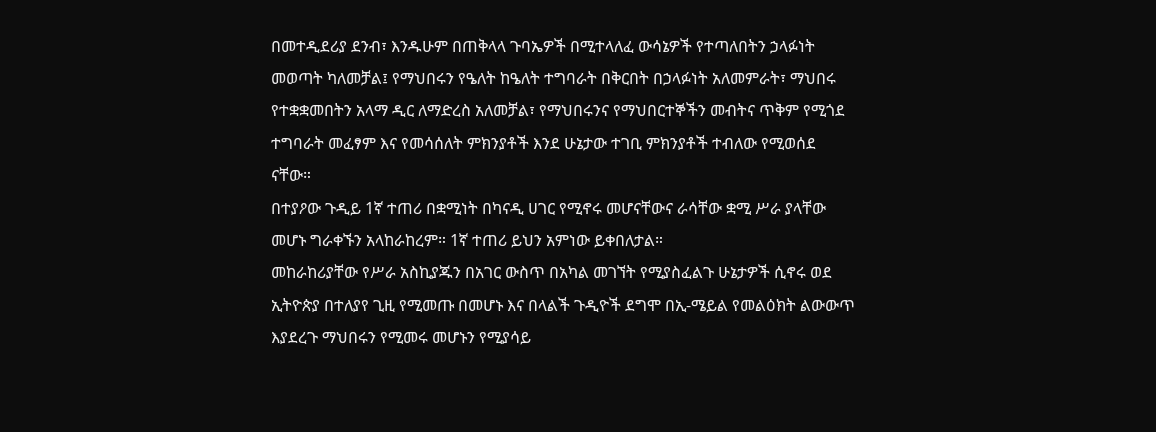በመተዲደሪያ ደንብ፣ እንዱሁም በጠቅላላ ጉባኤዎች በሚተላለፈ ውሳኔዎች የተጣለበትን ኃላፉነት መወጣት ካለመቻል፤ የማህበሩን የዔለት ከዔለት ተግባራት በቅርበት በኃላፉነት አለመምራት፣ ማህበሩ የተቋቋመበትን አላማ ዲር ለማድረስ አለመቻል፣ የማህበሩንና የማህበርተኞችን መብትና ጥቅም የሚጎደ ተግባራት መፈፃም እና የመሳሰለት ምክንያቶች እንደ ሁኔታው ተገቢ ምክንያቶች ተብለው የሚወሰደ ናቸው።
በተያዖው ጉዲይ 1ኛ ተጠሪ በቋሚነት በካናዲ ሀገር የሚኖሩ መሆናቸውና ራሳቸው ቋሚ ሥራ ያላቸው መሆኑ ግራቀኙን አላከራከረም። 1ኛ ተጠሪ ይህን አምነው ይቀበለታል።
መከራከሪያቸው የሥራ አስኪያጁን በአገር ውስጥ በአካል መገኘት የሚያስፈልጉ ሁኔታዎች ሲኖሩ ወደ ኢትዮጵያ በተለያየ ጊዚ የሚመጡ በመሆኑ እና በላልች ጉዲዮች ደግሞ በኢ-ሜይል የመልዕክት ልውውጥ እያደረጉ ማህበሩን የሚመሩ መሆኑን የሚያሳይ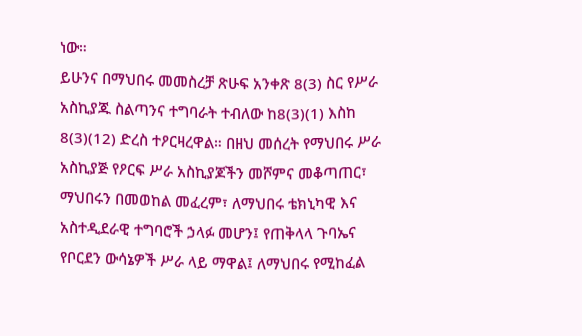ነው።
ይሁንና በማህበሩ መመስረቻ ጽሁፍ አንቀጽ 8(3) ስር የሥራ አስኪያጁ ስልጣንና ተግባራት ተብለው ከ8(3)(1) እስከ 8(3)(12) ድረስ ተዖርዛረዋል። በዘህ መሰረት የማህበሩ ሥራ አስኪያጅ የዖርፍ ሥራ አስኪያጆችን መሾምና መቆጣጠር፣ ማህበሩን በመወከል መፈረም፣ ለማህበሩ ቴክኒካዊ እና አስተዲደራዊ ተግባሮች ኃላፉ መሆን፤ የጠቅላላ ጉባኤና የቦርደን ውሳኔዎች ሥራ ላይ ማዋል፤ ለማህበሩ የሚከፈል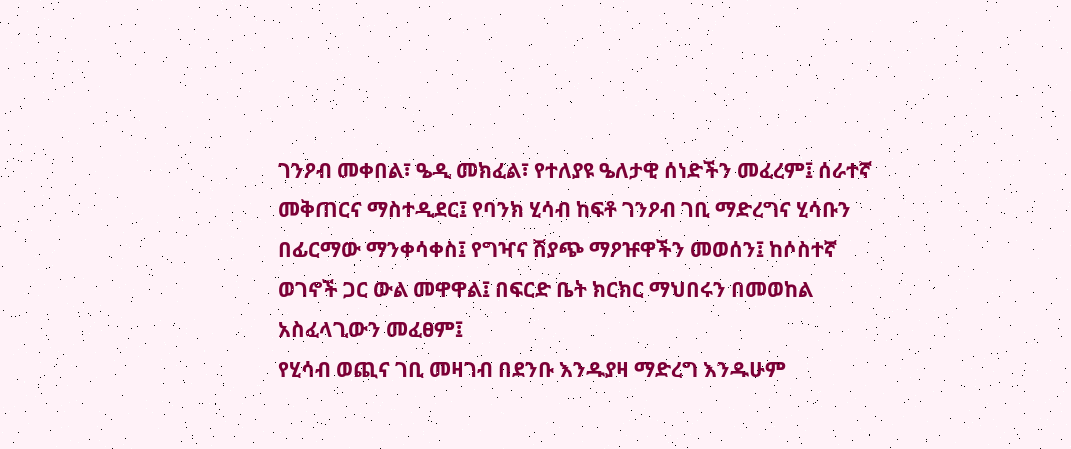ገንዖብ መቀበል፣ ዔዲ መክፈል፣ የተለያዩ ዔለታዊ ሰነድችን መፈረም፤ ሰራተኛ መቅጠርና ማስተዲደር፤ የባንክ ሂሳብ ከፍቶ ገንዖብ ገቢ ማድረግና ሂሳቡን በፊርማው ማንቀሳቀስ፤ የግዣና ሽያጭ ማዖዡዋችን መወሰን፤ ከሶስተኛ ወገኖች ጋር ውል መዋዋል፤ በፍርድ ቤት ክርክር ማህበሩን በመወከል አስፈላጊውን መፈፀም፤
የሂሳብ ወጪና ገቢ መዛገብ በደንቡ እንዱያዛ ማድረግ እንዱሁም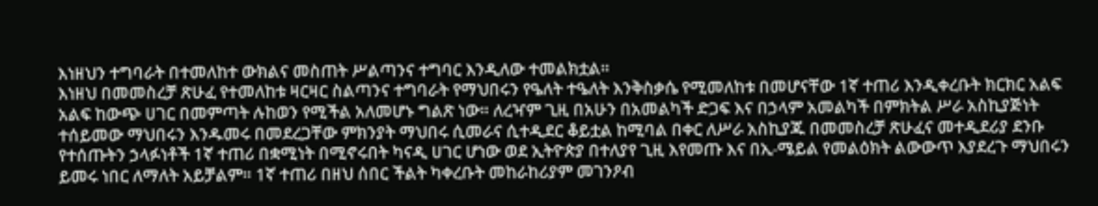እነዘህን ተግባራት በተመለከተ ውክልና መስጠት ሥልጣንና ተግባር እንዲለው ተመልክቷል።
እነዘህ በመመስረቻ ጽሁፈ የተመለከቱ ዛርዛር ስልጣንና ተግባራት የማህበሩን የዔለት ተዔለት እንቅስቃሴ የሚመለከቱ በመሆናቸው 1ኛ ተጠሪ እንዲቀረቡት ክርክር አልፍ አልፍ ከውጭ ሀገር በመምጣት ሉከወን የሚችል አለመሆኑ ግልጽ ነው። ለረዣም ጊዚ በአሁን በአመልካች ድጋፍ እና በኃላም አመልካች በምክትል ሥራ አስኪያጅነት ተሰይመው ማህበሩን እንዱመሩ በመደረጋቸው ምክንያት ማህበሩ ሲመራና ሲተዲደር ቆይቷል ከሚባል በቀር ለሥራ አስኪያጁ በመመስረቻ ጽሁፈና መተዲደሪያ ደንቡ የተሰጡትን ኃላፉነቶች 1ኛ ተጠሪ በቋሚነት በሚኖሩበት ካናዲ ሀገር ሆነው ወደ ኢትዮጵያ በተለያየ ጊዚ እየመጡ እና በኢ-ሜይል የመልዕክት ልውውጥ እያደረጉ ማህበሩን ይመሩ ነበር ለማለት አይቻልም። 1ኛ ተጠሪ በዘህ ሰበር ችልት ካቀረቡት መከራከሪያም መገንዖብ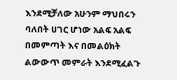እንደሚቻለው አሁንም ማህበሩን ባለበት ሀገር ሆነው አልፍ አልፍ በመምጣት እና በመልዕክት ልውውጥ መምራት እንደሚፈልጉ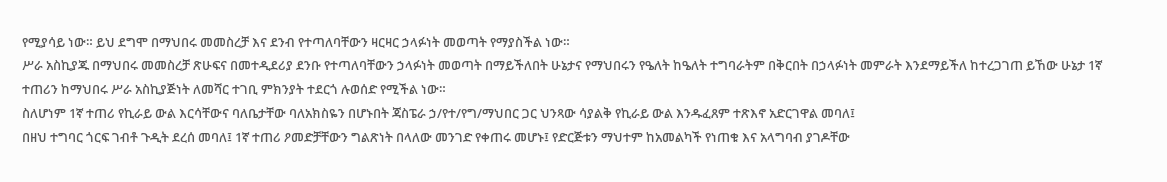የሚያሳይ ነው። ይህ ደግሞ በማህበሩ መመስረቻ እና ደንብ የተጣለባቸውን ዛርዛር ኃላፉነት መወጣት የማያስችል ነው።
ሥራ አስኪያጁ በማህበሩ መመስረቻ ጽሁፍና በመተዲደሪያ ደንቡ የተጣለባቸውን ኃላፉነት መወጣት በማይችለበት ሁኔታና የማህበሩን የዔለት ከዔለት ተግባራትም በቅርበት በኃላፉነት መምራት እንደማይችለ ከተረጋገጠ ይኸው ሁኔታ 1ኛ ተጠሪን ከማህበሩ ሥራ አስኪያጅነት ለመሻር ተገቢ ምክንያት ተደርጎ ሉወሰድ የሚችል ነው።
ስለሆነም 1ኛ ተጠሪ የኪራይ ውል እርሳቸውና ባለቤታቸው ባለአክስዬን በሆኑበት ጃስፔራ ኃ/የተ/የግ/ማህበር ጋር ህንጻው ሳያልቅ የኪራይ ውል እንዱፈጸም ተጽእኖ አድርገዋል መባለ፤
በዘህ ተግባር ጎርፍ ገብቶ ጉዲት ደረሰ መባለ፤ 1ኛ ተጠሪ ዖመድቻቸውን ግልጽነት በላለው መንገድ የቀጠሩ መሆኑ፤ የድርጅቱን ማህተም ከአመልካች የነጠቁ እና አላግባብ ያገዶቸው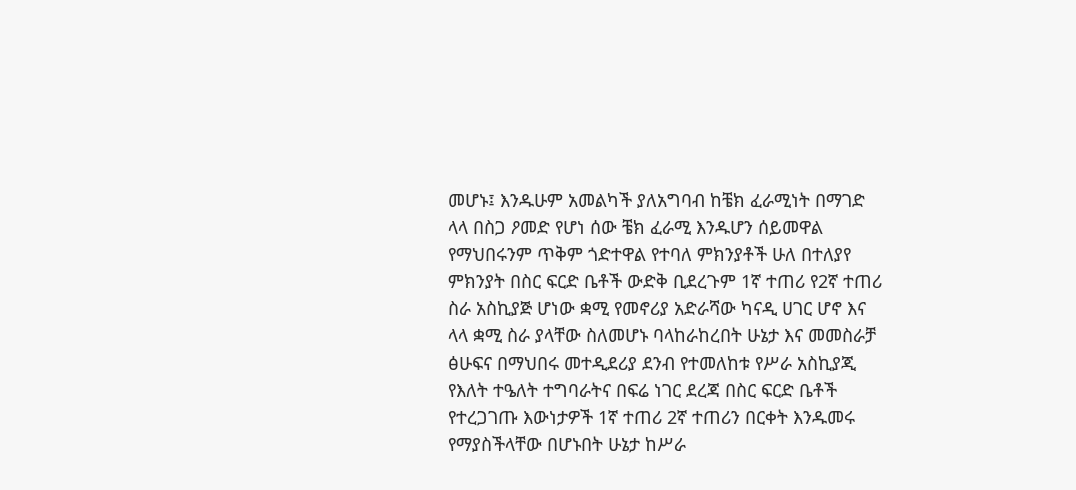መሆኑ፤ እንዱሁም አመልካች ያለአግባብ ከቼክ ፈራሚነት በማገድ ላላ በስጋ ዖመድ የሆነ ሰው ቼክ ፈራሚ እንዱሆን ሰይመዋል የማህበሩንም ጥቅም ጎድተዋል የተባለ ምክንያቶች ሁለ በተለያየ ምክንያት በስር ፍርድ ቤቶች ውድቅ ቢደረጉም 1ኛ ተጠሪ የ2ኛ ተጠሪ ስራ አስኪያጅ ሆነው ቋሚ የመኖሪያ አድራሻው ካናዲ ሀገር ሆኖ እና ላላ ቋሚ ስራ ያላቸው ስለመሆኑ ባላከራከረበት ሁኔታ እና መመስራቻ ፅሁፍና በማህበሩ መተዲደሪያ ደንብ የተመለከቱ የሥራ አስኪያጂ የእለት ተዔለት ተግባራትና በፍሬ ነገር ደረጃ በስር ፍርድ ቤቶች የተረጋገጡ እውነታዎች 1ኛ ተጠሪ 2ኛ ተጠሪን በርቀት እንዱመሩ የማያስችላቸው በሆኑበት ሁኔታ ከሥራ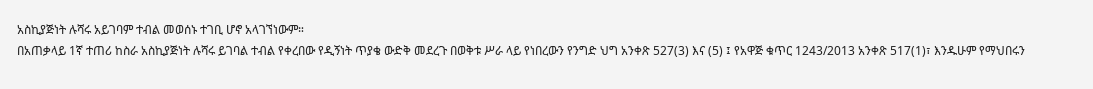አስኪያጅነት ሉሻሩ አይገባም ተብል መወሰኑ ተገቢ ሆኖ አላገኘነውም።
በአጠቃላይ 1ኛ ተጠሪ ከስራ አስኪያጅነት ሉሻሩ ይገባል ተብል የቀረበው የዲኝነት ጥያቄ ውድቅ መደረጉ በወቅቱ ሥራ ላይ የነበረውን የንግድ ህግ አንቀጽ 527(3) እና (5) ፤ የአዋጅ ቁጥር 1243/2013 አንቀጽ 517(1)፣ እንዱሁም የማህበሩን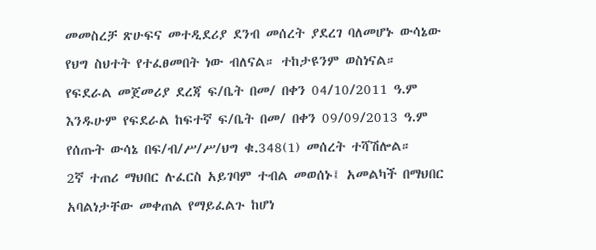መመስረቻ ጽሁፍና መተዲደሪያ ደንብ መሰረት ያደረገ ባለመሆኑ ውሳኔው የህግ ስህተት የተፈፀመበት ነው ብለናል። ተከታዩንም ወስነናል።
የፍደራል መጀመሪያ ደረጃ ፍ/ቤት በመ/ በቀን 04/10/2011 ዓ.ም እንዱሁም የፍደራል ከፍተኛ ፍ/ቤት በመ/ በቀን 09/09/2013 ዓ.ም የሰጡት ውሳኔ በፍ/ብ/ሥ/ሥ/ህግ ቁ.348(1) መሰረት ተሻሽሎል።
2ኛ ተጠሪ ማህበር ሉፈርስ አይገባም ተብል መወሰኑ፤ አመልካች በማህበር አባልነታቸው መቀጠል የማይፈልጉ ከሆነ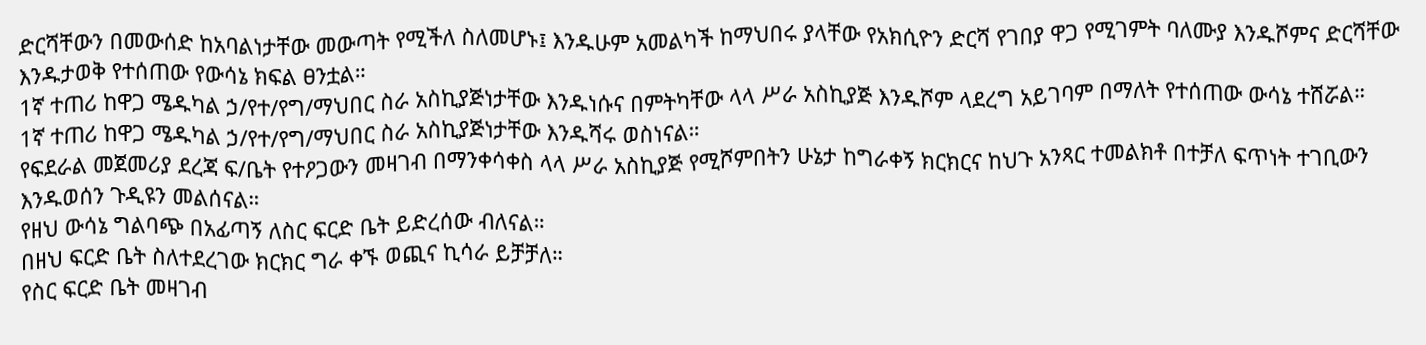ድርሻቸውን በመውሰድ ከአባልነታቸው መውጣት የሚችለ ስለመሆኑ፤ እንዱሁም አመልካች ከማህበሩ ያላቸው የአክሲዮን ድርሻ የገበያ ዋጋ የሚገምት ባለሙያ እንዱሾምና ድርሻቸው እንዱታወቅ የተሰጠው የውሳኔ ክፍል ፀንቷል።
1ኛ ተጠሪ ከዋጋ ሜዱካል ኃ/የተ/የግ/ማህበር ስራ አስኪያጅነታቸው እንዱነሱና በምትካቸው ላላ ሥራ አስኪያጅ እንዱሾም ላደረግ አይገባም በማለት የተሰጠው ውሳኔ ተሸሯል።
1ኛ ተጠሪ ከዋጋ ሜዱካል ኃ/የተ/የግ/ማህበር ስራ አስኪያጅነታቸው እንዱሻሩ ወስነናል።
የፍደራል መጀመሪያ ደረጃ ፍ/ቤት የተዖጋውን መዛገብ በማንቀሳቀስ ላላ ሥራ አስኪያጅ የሚሾምበትን ሁኔታ ከግራቀኝ ክርክርና ከህጉ አንጻር ተመልክቶ በተቻለ ፍጥነት ተገቢውን እንዱወሰን ጉዲዩን መልሰናል።
የዘህ ውሳኔ ግልባጭ በአፊጣኝ ለስር ፍርድ ቤት ይድረሰው ብለናል።
በዘህ ፍርድ ቤት ስለተደረገው ክርክር ግራ ቀኙ ወጪና ኪሳራ ይቻቻለ።
የስር ፍርድ ቤት መዛገብ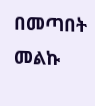በመጣበት መልኩ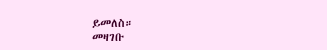ይመለስ።
መዛገቡ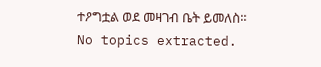ተዖግቷል ወደ መዛገብ ቤት ይመለስ።
No topics extracted.